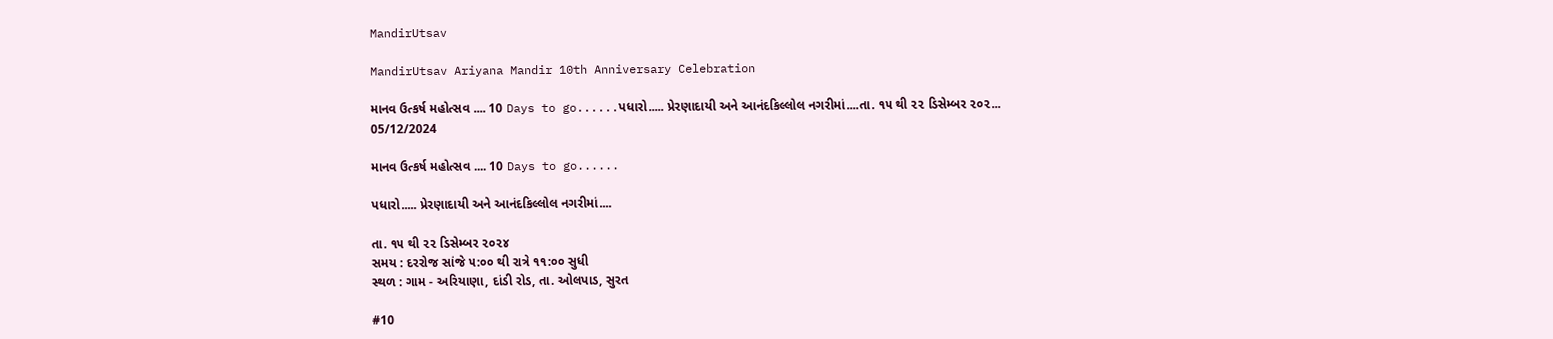MandirUtsav

MandirUtsav Ariyana Mandir 10th Anniversary Celebration

માનવ ઉત્કર્ષ મહોત્સવ .... 10 Days to go......પધારો..... પ્રેરણાદાયી અને આનંદકિલ્લોલ નગરીમાં....તા. ૧૫ થી ૨૨ ડિસેમ્બર ૨૦૨...
05/12/2024

માનવ ઉત્કર્ષ મહોત્સવ .... 10 Days to go......

પધારો..... પ્રેરણાદાયી અને આનંદકિલ્લોલ નગરીમાં....

તા. ૧૫ થી ૨૨ ડિસેમ્બર ૨૦૨૪
સમય : દરરોજ સાંજે ૫:૦૦ થી રાત્રે ૧૧:૦૦ સુધી
સ્થળ : ગામ - અરિયાણા, દાંડી રોડ, તા. ઓલપાડ, સુરત

#10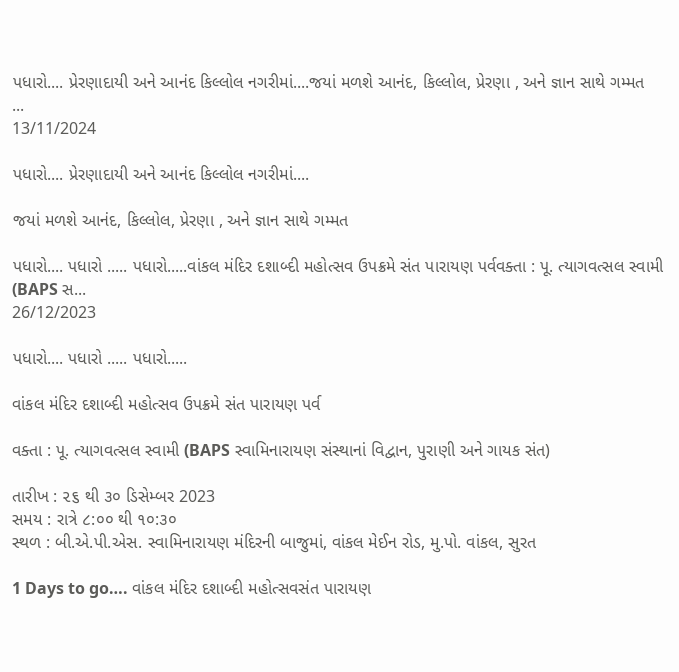પધારો.... પ્રેરણાદાયી અને આનંદ કિલ્લોલ નગરીમાં....જયાં મળશે આનંદ, કિલ્લોલ, પ્રેરણા , અને જ્ઞાન સાથે ગમ્મત               ...
13/11/2024

પધારો.... પ્રેરણાદાયી અને આનંદ કિલ્લોલ નગરીમાં....

જયાં મળશે આનંદ, કિલ્લોલ, પ્રેરણા , અને જ્ઞાન સાથે ગમ્મત

પધારો.... પધારો ..... પધારો.....વાંકલ મંદિર દશાબ્દી મહોત્સવ ઉપક્રમે સંત પારાયણ પર્વવક્તા : પૂ. ત્યાગવત્સલ સ્વામી (BAPS સ...
26/12/2023

પધારો.... પધારો ..... પધારો.....

વાંકલ મંદિર દશાબ્દી મહોત્સવ ઉપક્રમે સંત પારાયણ પર્વ

વક્તા : પૂ. ત્યાગવત્સલ સ્વામી (BAPS સ્વામિનારાયણ સંસ્થાનાં વિદ્વાન, પુરાણી અને ગાયક સંત)

તારીખ : ૨૬ થી ૩૦ ડિસેમ્બર 2023
સમય : રાત્રે ૮:૦૦ થી ૧૦:૩૦
સ્થળ : બી.એ.પી.એસ. સ્વામિનારાયણ મંદિરની બાજુમાં, વાંકલ મેઈન રોડ, મુ.પો. વાંકલ, સુરત

1 Days to go…. વાંકલ મંદિર દશાબ્દી મહોત્સવસંત પારાયણ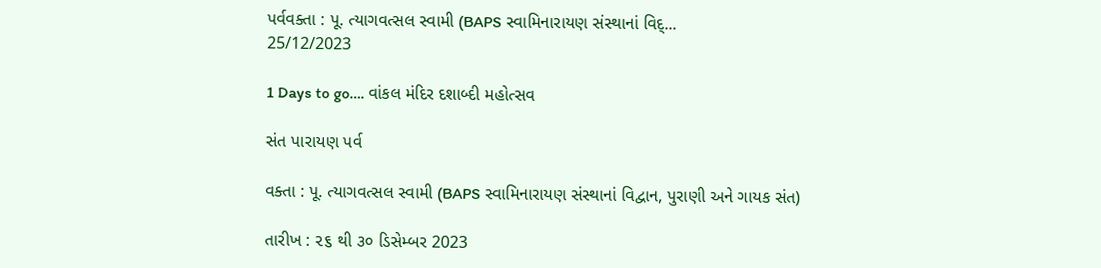પર્વવક્તા : પૂ. ત્યાગવત્સલ સ્વામી (BAPS સ્વામિનારાયણ સંસ્થાનાં વિદ્...
25/12/2023

1 Days to go…. વાંકલ મંદિર દશાબ્દી મહોત્સવ

સંત પારાયણ પર્વ

વક્તા : પૂ. ત્યાગવત્સલ સ્વામી (BAPS સ્વામિનારાયણ સંસ્થાનાં વિદ્વાન, પુરાણી અને ગાયક સંત)

તારીખ : ૨૬ થી ૩૦ ડિસેમ્બર 2023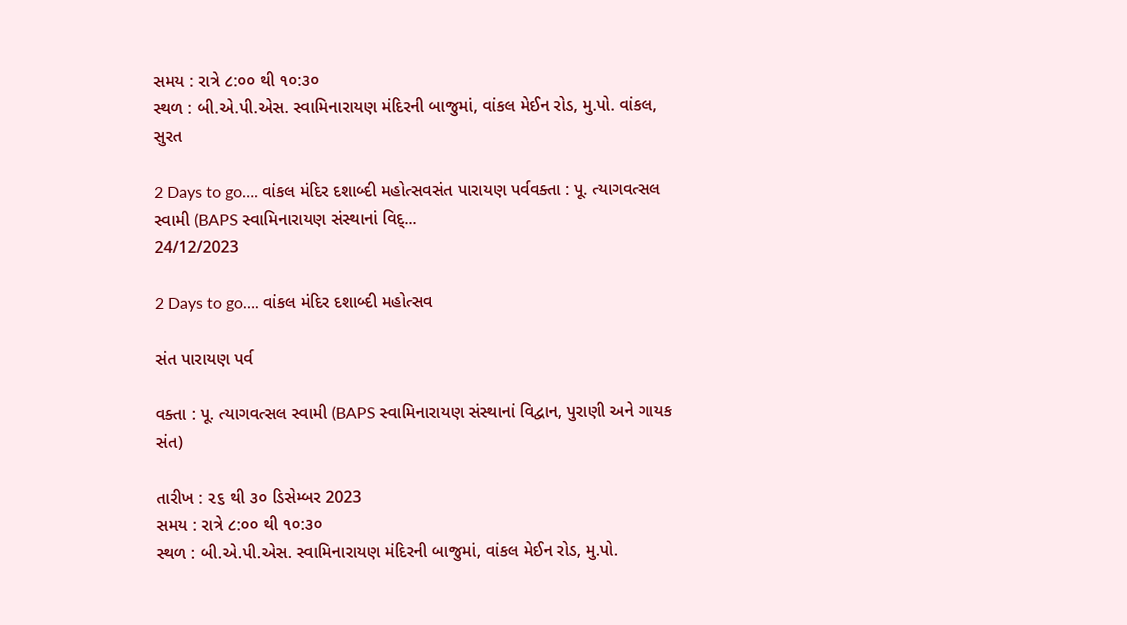સમય : રાત્રે ૮:૦૦ થી ૧૦:૩૦
સ્થળ : બી.એ.પી.એસ. સ્વામિનારાયણ મંદિરની બાજુમાં, વાંકલ મેઈન રોડ, મુ.પો. વાંકલ, સુરત

2 Days to go…. વાંકલ મંદિર દશાબ્દી મહોત્સવસંત પારાયણ પર્વવક્તા : પૂ. ત્યાગવત્સલ સ્વામી (BAPS સ્વામિનારાયણ સંસ્થાનાં વિદ્...
24/12/2023

2 Days to go…. વાંકલ મંદિર દશાબ્દી મહોત્સવ

સંત પારાયણ પર્વ

વક્તા : પૂ. ત્યાગવત્સલ સ્વામી (BAPS સ્વામિનારાયણ સંસ્થાનાં વિદ્વાન, પુરાણી અને ગાયક સંત)

તારીખ : ૨૬ થી ૩૦ ડિસેમ્બર 2023
સમય : રાત્રે ૮:૦૦ થી ૧૦:૩૦
સ્થળ : બી.એ.પી.એસ. સ્વામિનારાયણ મંદિરની બાજુમાં, વાંકલ મેઈન રોડ, મુ.પો.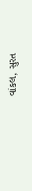વાંકલ, સુરત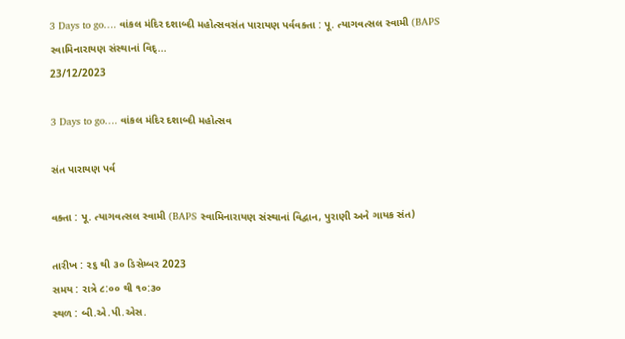3 Days to go…. વાંકલ મંદિર દશાબ્દી મહોત્સવસંત પારાયણ પર્વવક્તા : પૂ. ત્યાગવત્સલ સ્વામી (BAPS સ્વામિનારાયણ સંસ્થાનાં વિદ્...
23/12/2023

3 Days to go…. વાંકલ મંદિર દશાબ્દી મહોત્સવ

સંત પારાયણ પર્વ

વક્તા : પૂ. ત્યાગવત્સલ સ્વામી (BAPS સ્વામિનારાયણ સંસ્થાનાં વિદ્વાન, પુરાણી અને ગાયક સંત)

તારીખ : ૨૬ થી ૩૦ ડિસેમ્બર 2023
સમય : રાત્રે ૮:૦૦ થી ૧૦:૩૦
સ્થળ : બી.એ.પી.એસ.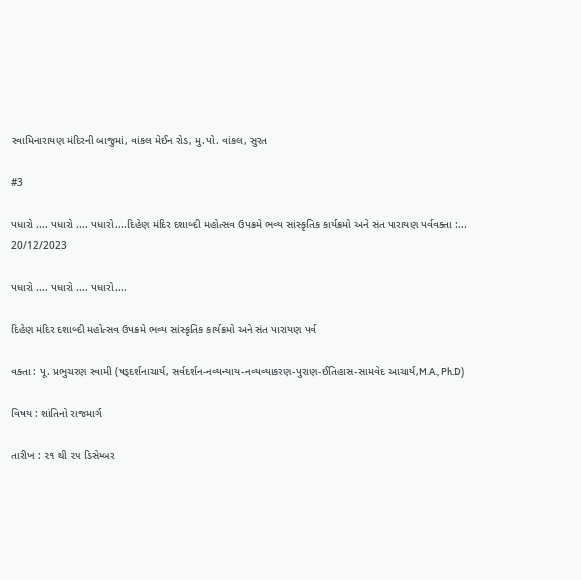સ્વામિનારાયણ મંદિરની બાજુમાં, વાંકલ મેઈન રોડ, મુ.પો. વાંકલ, સુરત

#3

પધારો .... પધારો .... પધારો....દિહેણ મંદિર દશાબ્દી મહોત્સવ ઉપક્રમે ભવ્ય સાંસ્કૃતિક કાર્યક્રમો અને સંત પારાયણ પર્વવક્તા :...
20/12/2023

પધારો .... પધારો .... પધારો....

દિહેણ મંદિર દશાબ્દી મહોત્સવ ઉપક્રમે ભવ્ય સાંસ્કૃતિક કાર્યક્રમો અને સંત પારાયણ પર્વ

વક્તા : પૂ. પ્રભુચરણ સ્વામી (ષડ્‌દર્શનાચાર્ય, સર્વદર્શન-નવ્યન્યાય-નવ્યવ્યાકરણ-પુરાણ-ઈતિહાસ-સામવેદ આચાર્ય,M.A., Ph.D)

વિષય : શાંતિનો રાજમાર્ગ

તારીખ : ૨૧ થી ૨૫ ડિસેમ્બર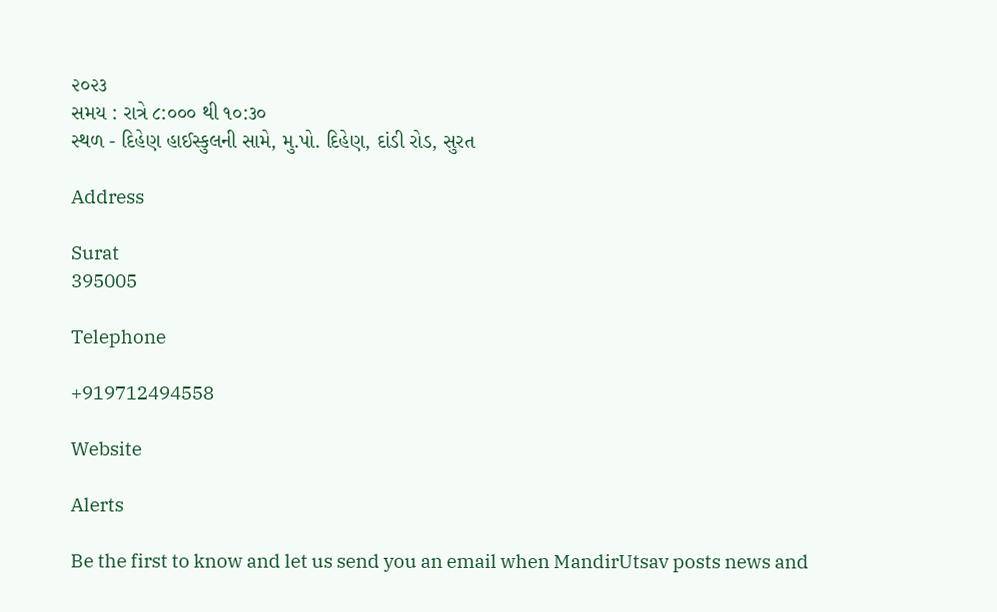૨૦૨૩
સમય : રાત્રે ૮:૦૦૦ થી ૧૦:૩૦
સ્થળ - દિહેણ હાઈસ્કુલની સામે, મુ.પો. દિહેણ, દાંડી રોડ, સુરત

Address

Surat
395005

Telephone

+919712494558

Website

Alerts

Be the first to know and let us send you an email when MandirUtsav posts news and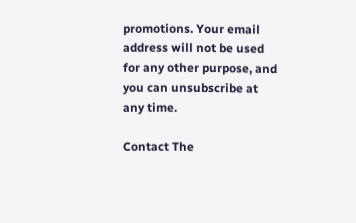promotions. Your email address will not be used for any other purpose, and you can unsubscribe at any time.

Contact The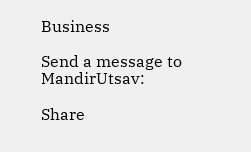Business

Send a message to MandirUtsav:

Share